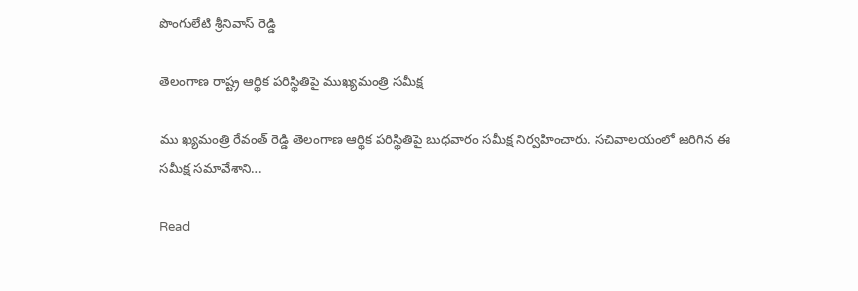పొంగులేటి శ్రీనివాస్‌ రెడ్డి

తెలంగాణ రాష్ట్ర ఆర్థిక పరిస్థితిపై ముఖ్యమంత్రి సమీక్ష

ము ఖ్యమంత్రి రేవంత్ రెడ్డి తెలంగాణ ఆర్థిక పరిస్థితిపై బుధవారం సమీక్ష నిర్వహించారు. సచివాలయంలో జరిగిన ఈ సమీక్ష సమావేశాని…

Read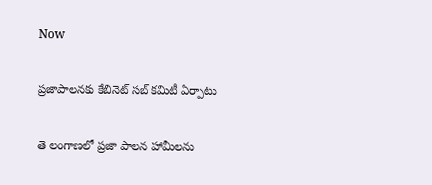Now

ప్రజాపాలనకు కేబినెట్ సబ్ కమిటీ ఏర్పాటు

తె లంగాణలో ప్రజా పాలన హామీలను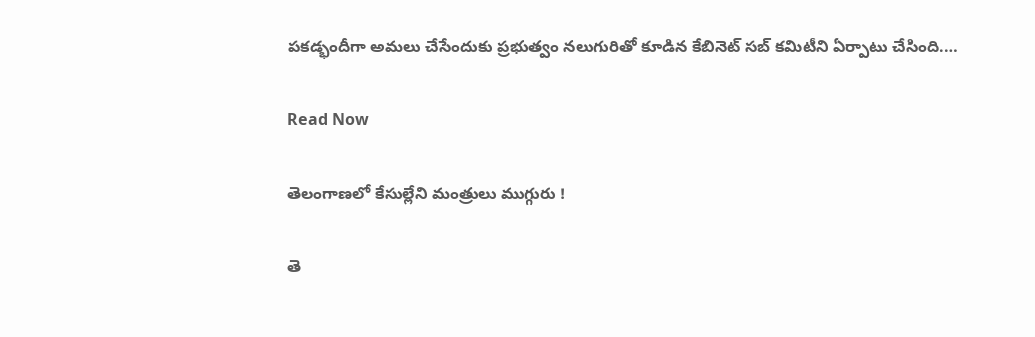పకడ్భందీగా అమలు చేసేందుకు ప్రభుత్వం నలుగురితో కూడిన కేబినెట్ సబ్ కమిటీని ఏర్పాటు చేసింది.…

Read Now

తెలంగాణలో కేసుల్లేని మంత్రులు ముగ్గురు !

తె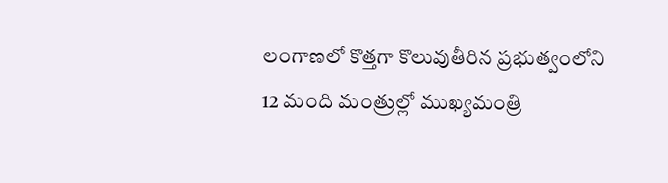లంగాణలో కొత్తగా కొలువుతీరిన ప్రభుత్వంలోని 12 మంది మంత్రుల్లో ముఖ్యమంత్రి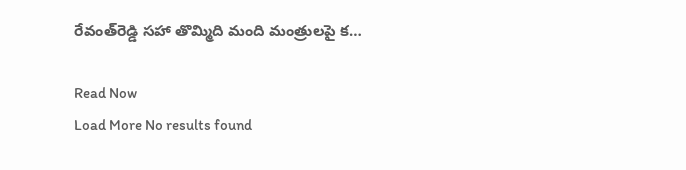రేవంత్‌రెడ్డి సహా తొమ్మిది మంది మంత్రులపై క…

Read Now
Load More No results found